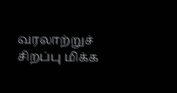வரலாற்றுச் சிறப்பு மிக்க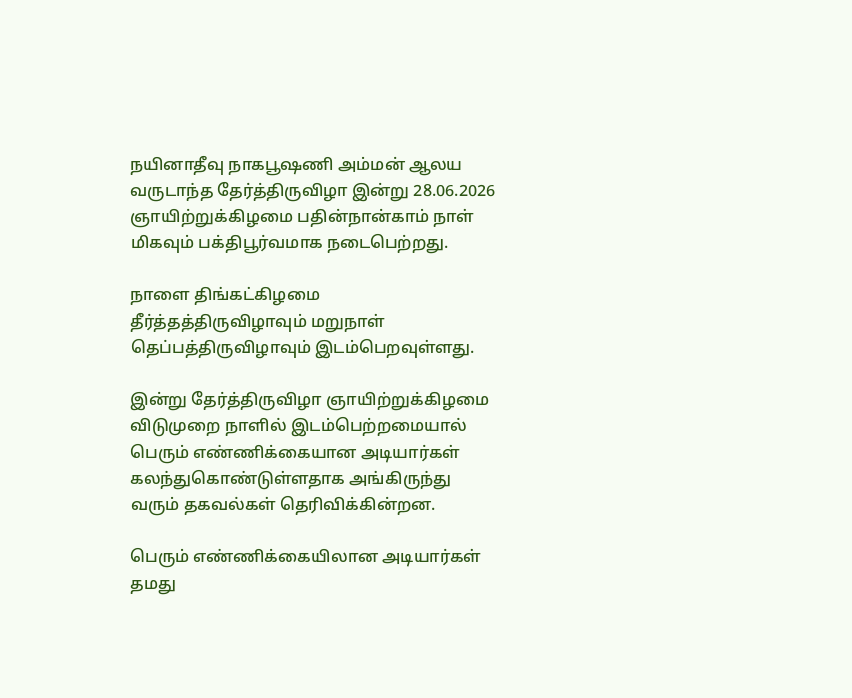நயினாதீவு நாகபூஷணி அம்மன் ஆலய வருடாந்த தேர்த்திருவிழா இன்று 28.06.2026 ஞாயிற்றுக்கிழமை பதின்நான்காம் நாள் மிகவும் பக்திபூர்வமாக நடைபெற்றது.

நாளை திங்கட்கிழமை தீர்த்தத்திருவிழாவும் மறுநாள் தெப்பத்திருவிழாவும் இடம்பெறவுள்ளது.

இன்று தேர்த்திருவிழா ஞாயிற்றுக்கிழமை விடுமுறை நாளில் இடம்பெற்றமையால் பெரும் எண்ணிக்கையான அடியார்கள் கலந்துகொண்டுள்ளதாக அங்கிருந்து வரும் தகவல்கள் தெரிவிக்கின்றன.

பெரும் எண்ணிக்கையிலான அடியார்கள் தமது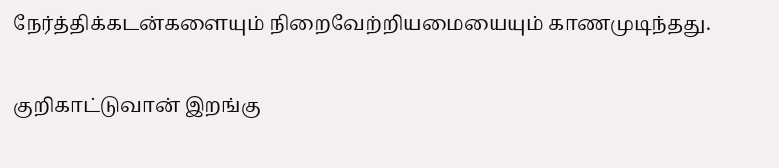நேர்த்திக்கடன்களையும் நிறைவேற்றியமையையும் காணமுடிந்தது.

குறிகாட்டுவான் இறங்கு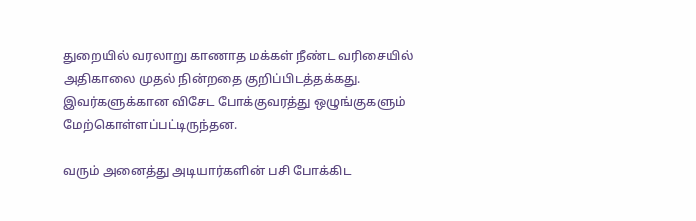துறையில் வரலாறு காணாத மக்கள் நீண்ட வரிசையில் அதிகாலை முதல் நின்றதை குறிப்பிடத்தக்கது.
இவர்களுக்கான விசேட போக்குவரத்து ஒழுங்குகளும் மேற்கொள்ளப்பட்டிருந்தன.

வரும் அனைத்து அடியார்களின் பசி போக்கிட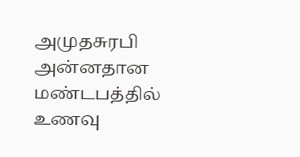அமுதசுரபி அன்னதான மண்டபத்தில் உணவு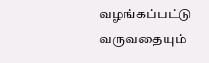வழங்கப்பட்டு வருவதையும்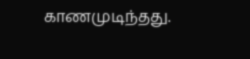காணமுடிந்தது.